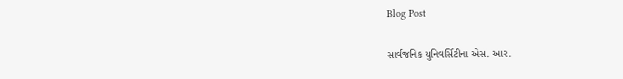Blog Post

સાર્વજનિક યુનિવર્સિટીના એસ. આર.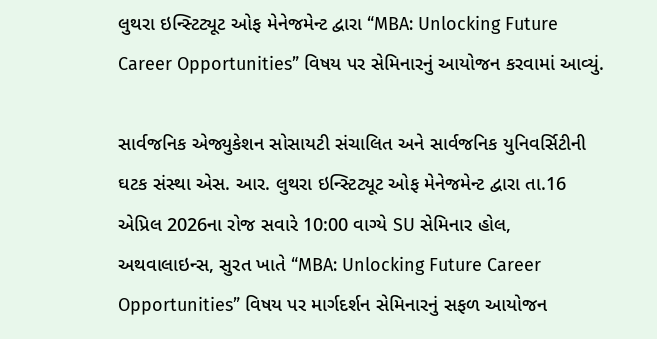લુથરા ઇન્સ્ટિટ્યૂટ ઓફ મેનેજમેન્ટ દ્વારા “MBA: Unlocking Future Career Opportunities” વિષય પર સેમિનારનું આયોજન કરવામાં આવ્યું.

સાર્વજનિક એજ્યુકેશન સોસાયટી સંચાલિત અને સાર્વજનિક યુનિવર્સિટીની ઘટક સંસ્થા એસ. આર. લુથરા ઇન્સ્ટિટ્યૂટ ઓફ મેનેજમેન્ટ દ્વારા તા.16 એપ્રિલ 2026ના રોજ સવારે 10:00 વાગ્યે SU સેમિનાર હોલ, અથવાલાઇન્સ, સુરત ખાતે “MBA: Unlocking Future Career Opportunities” વિષય પર માર્ગદર્શન સેમિનારનું સફળ આયોજન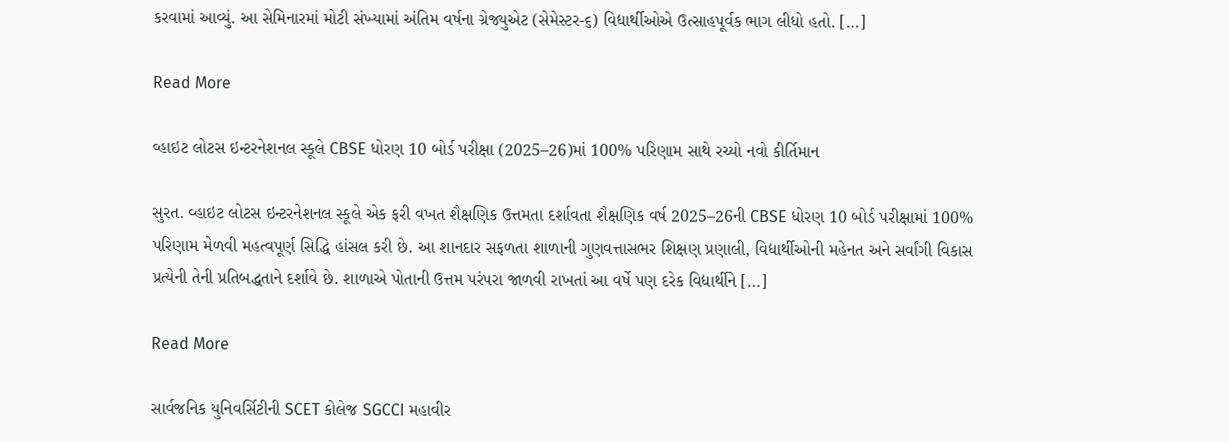કરવામાં આવ્યું. આ સેમિનારમાં મોટી સંખ્યામાં અંતિમ વર્ષના ગ્રેજ્યુએટ (સેમેસ્ટર-૬) વિદ્યાર્થીઓએ ઉત્સાહપૂર્વક ભાગ લીધો હતો. […]

Read More

વ્હાઇટ લોટસ ઇન્ટરનેશનલ સ્કૂલે CBSE ધોરણ 10 બોર્ડ પરીક્ષા (2025–26)માં 100% પરિણામ સાથે રચ્યો નવો કીર્તિમાન

સુરત. વ્હાઇટ લોટસ ઇન્ટરનેશનલ સ્કૂલે એક ફરી વખત શૈક્ષણિક ઉત્તમતા દર્શાવતા શૈક્ષણિક વર્ષ 2025–26ની CBSE ધોરણ 10 બોર્ડ પરીક્ષામાં 100% પરિણામ મેળવી મહત્વપૂર્ણ સિદ્ધિ હાંસલ કરી છે. આ શાનદાર સફળતા શાળાની ગુણવત્તાસભર શિક્ષણ પ્રણાલી, વિદ્યાર્થીઓની મહેનત અને સર્વાંગી વિકાસ પ્રત્યેની તેની પ્રતિબદ્ધતાને દર્શાવે છે. શાળાએ પોતાની ઉત્તમ પરંપરા જાળવી રાખતાં આ વર્ષે પણ દરેક વિદ્યાર્થીને […]

Read More

સાર્વજનિક યુનિવર્સિટીની SCET કોલેજ SGCCI મહાવીર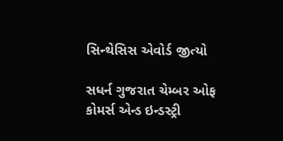સિન્થેસિસ એવોર્ડ જીત્યો

સધર્ન ગુજરાત ચેમ્બર ઓફ કોમર્સ એન્ડ ઇન્ડસ્ટ્રી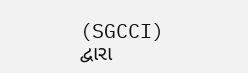(SGCCI) દ્વારા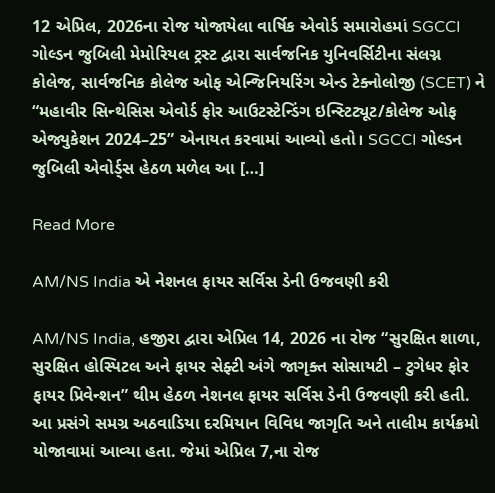12 એપ્રિલ, 2026ના રોજ યોજાયેલા વાર્ષિક એવોર્ડ સમારોહમાં SGCCI ગોલ્ડન જુબિલી મેમોરિયલ ટ્રસ્ટ દ્વારા સાર્વજનિક યુનિવર્સિટીના સંલગ્ન કોલેજ, સાર્વજનિક કોલેજ ઓફ એન્જિનિયરિંગ એન્ડ ટેક્નોલોજી (SCET) ને “મહાવીર સિન્થેસિસ એવોર્ડ ફોર આઉટસ્ટેન્ડિંગ ઇન્સ્ટિટ્યૂટ/કોલેજ ઓફ એજ્યુકેશન 2024–25” એનાયત કરવામાં આવ્યો હતો। SGCCI ગોલ્ડન જુબિલી એવોર્ડ્સ હેઠળ મળેલ આ […]

Read More

AM/NS India એ નેશનલ ફાયર સર્વિસ ડેની ઉજવણી કરી

AM/NS India, હજીરા દ્વારા એપ્રિલ 14, 2026 ના રોજ “સુરક્ષિત શાળા, સુરક્ષિત હોસ્પિટલ અને ફાયર સેફ્ટી અંગે જાગૃક્ત સોસાયટી – ટુગેધર ફોર ફાયર પ્રિવેન્શન” થીમ હેઠળ નેશનલ ફાયર સર્વિસ ડેની ઉજવણી કરી હતી. આ પ્રસંગે સમગ્ર અઠવાડિયા દરમિયાન વિવિધ જાગૃતિ અને તાલીમ કાર્યક્રમો યોજાવામાં આવ્યા હતા. જેમાં એપ્રિલ 7,ના રોજ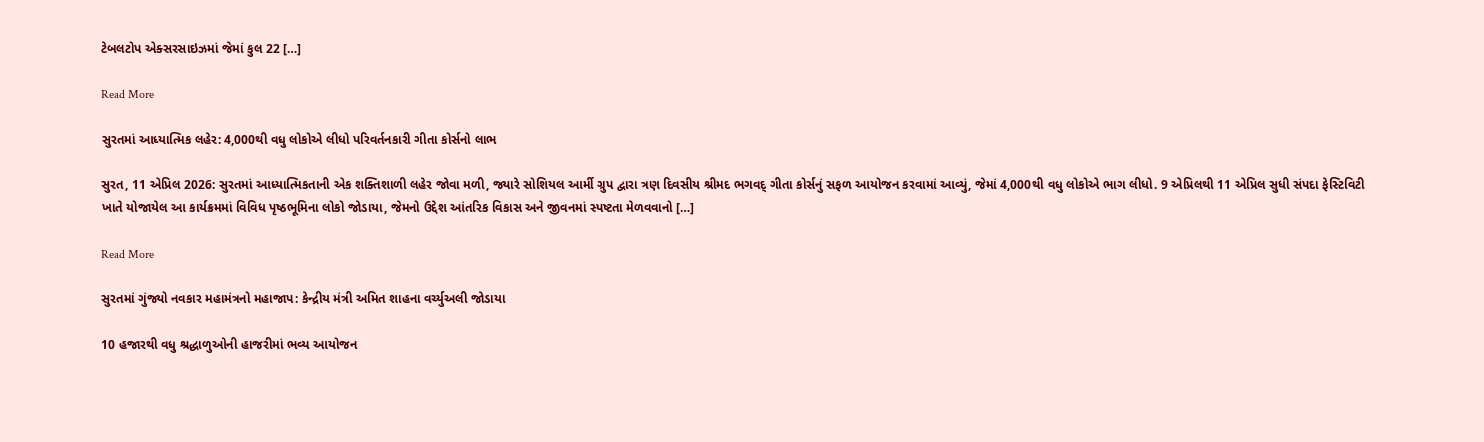ટેબલટોપ એક્સરસાઇઝમાં જેમાં કુલ 22 […]

Read More

સુરતમાં આધ્યાત્મિક લહેર: 4,000થી વધુ લોકોએ લીધો પરિવર્તનકારી ગીતા કોર્સનો લાભ

સુરત, 11 એપ્રિલ 2026: સુરતમાં આધ્યાત્મિકતાની એક શક્તિશાળી લહેર જોવા મળી, જ્યારે સોશિયલ આર્મી ગ્રુપ દ્વારા ત્રણ દિવસીય શ્રીમદ ભગવદ્ ગીતા કોર્સનું સફળ આયોજન કરવામાં આવ્યું, જેમાં 4,000થી વધુ લોકોએ ભાગ લીધો. 9 એપ્રિલથી 11 એપ્રિલ સુધી સંપદા ફેસ્ટિવિટી ખાતે યોજાયેલ આ કાર્યક્રમમાં વિવિધ પૃષ્ઠભૂમિના લોકો જોડાયા, જેમનો ઉદ્દેશ આંતરિક વિકાસ અને જીવનમાં સ્પષ્ટતા મેળવવાનો […]

Read More

સુરતમાં ગુંજ્યો નવકાર મહામંત્રનો મહાજાપ: કેન્દ્રીય મંત્રી અમિત શાહના વર્ચ્યુઅલી જોડાયા

10 હજારથી વધુ શ્રદ્ધાળુઓની હાજરીમાં ભવ્ય આયોજન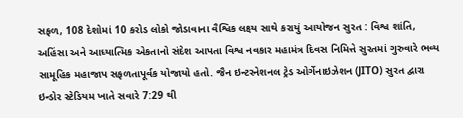સફળ, 108 દેશોમાં 10 કરોડ લોકો જોડાવાના વૈશ્વિક લક્ષ્ય સાથે કરાયું આયોજન સુરત : વિશ્વ શાંતિ, અહિંસા અને આધ્યાત્મિક એકતાનો સંદેશ આપતા વિશ્વ નવકાર મહામંત્ર દિવસ નિમિત્તે સુરતમાં ગુરુવારે ભવ્ય સામૂહિક મહાજાપ સફળતાપૂર્વક યોજાયો હતો. જૈન ઇન્ટરનેશનલ ટ્રેડ ઓર્ગેનાઇઝેશન (JITO) સુરત દ્વારા ઇન્ડોર સ્ટેડિયમ ખાતે સવારે 7:29 થી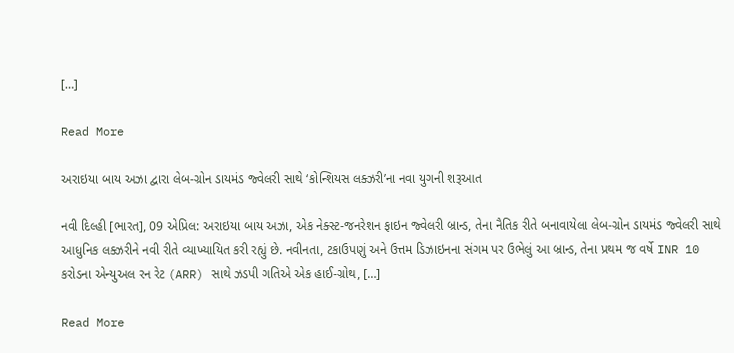[…]

Read More

અરાઇયા બાય અઝા દ્વારા લેબ-ગ્રોન ડાયમંડ જ્વેલરી સાથે ‘કોન્શિયસ લક્ઝરી’ના નવા યુગની શરૂઆત

નવી દિલ્હી [ભારત], 09 એપ્રિલ: અરાઇયા બાય અઝા, એક નેક્સ્ટ-જનરેશન ફાઇન જ્વેલરી બ્રાન્ડ, તેના નૈતિક રીતે બનાવાયેલા લેબ-ગ્રોન ડાયમંડ જ્વેલરી સાથે આધુનિક લક્ઝરીને નવી રીતે વ્યાખ્યાયિત કરી રહ્યું છે. નવીનતા, ટકાઉપણું અને ઉત્તમ ડિઝાઇનના સંગમ પર ઉભેલું આ બ્રાન્ડ, તેના પ્રથમ જ વર્ષે INR 10 કરોડના એન્યુઅલ રન રેટ (ARR) સાથે ઝડપી ગતિએ એક હાઈ-ગ્રોથ, […]

Read More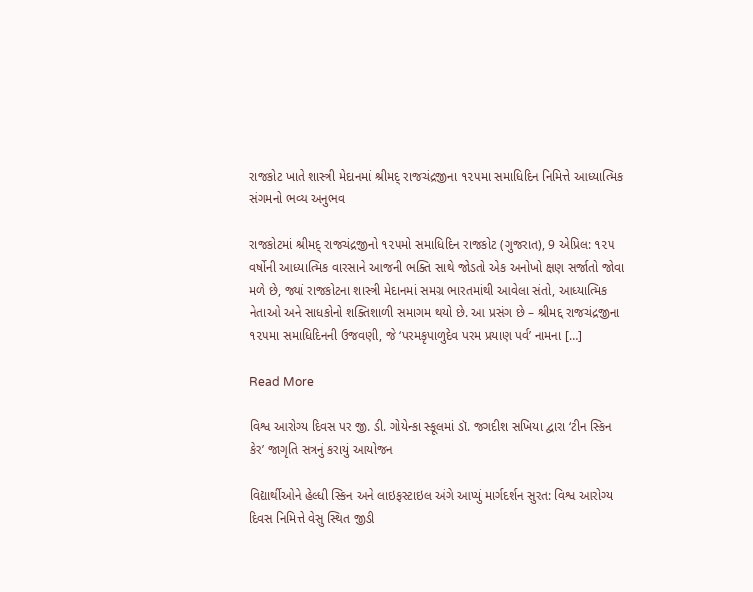રાજકોટ ખાતે શાસ્ત્રી મેદાનમાં શ્રીમદ્ રાજચંદ્રજીના ૧૨૫મા સમાધિદિન નિમિત્તે આધ્યાત્મિક સંગમનો ભવ્ય અનુભવ

રાજકોટમાં શ્રીમદ્ રાજચંદ્રજીનો ૧૨૫મો સમાધિદિન રાજકોટ (ગુજરાત), 9 એપ્રિલ: ૧૨૫ વર્ષોની આધ્યાત્મિક વારસાને આજની ભક્તિ સાથે જોડતો એક અનોખો ક્ષણ સર્જાતો જોવા મળે છે, જ્યાં રાજકોટના શાસ્ત્રી મેદાનમાં સમગ્ર ભારતમાંથી આવેલા સંતો, આધ્યાત્મિક નેતાઓ અને સાધકોનો શક્તિશાળી સમાગમ થયો છે. આ પ્રસંગ છે – શ્રીમદ્દ રાજચંદ્રજીના ૧૨૫મા સમાધિદિનની ઉજવણી, જે ‘પરમકૃપાળુદેવ પરમ પ્રયાણ પર્વ’ નામના […]

Read More

વિશ્વ આરોગ્ય દિવસ પર જી. ડી. ગોયેન્કા સ્કૂલમાં ડૉ. જગદીશ સખિયા દ્વારા ‘ટીન સ્કિન કેર’ જાગૃતિ સત્રનું કરાયું આયોજન

વિદ્યાર્થીઓને હેલ્ધી સ્કિન અને લાઇફસ્ટાઇલ અંગે આપ્યું માર્ગદર્શન સુરત: વિશ્વ આરોગ્ય દિવસ નિમિત્તે વેસુ સ્થિત જીડી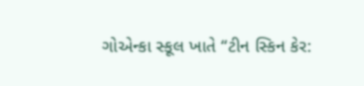ગોએન્કા સ્કૂલ ખાતે “ટીન સ્કિન કેર: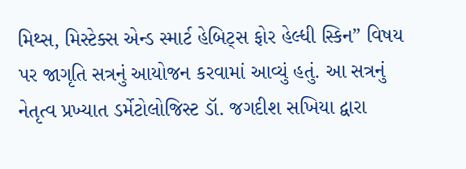મિથ્સ, મિસ્ટેક્સ એન્ડ સ્માર્ટ હેબિટ્સ ફોર હેલ્ધી સ્કિન” વિષય પર જાગૃતિ સત્રનું આયોજન કરવામાં આવ્યું હતું. આ સત્રનું નેતૃત્વ પ્રખ્યાત ડર્મેટોલોજિસ્ટ ડૉ. જગદીશ સખિયા દ્વારા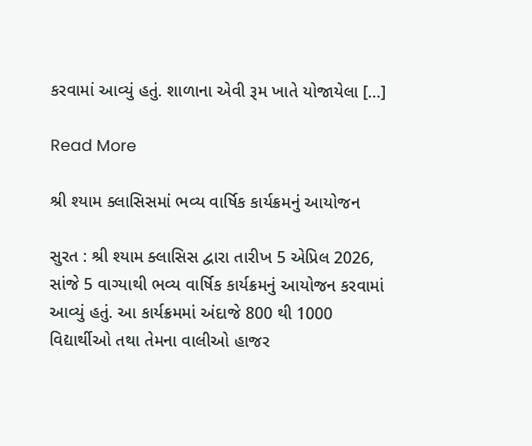કરવામાં આવ્યું હતું. શાળાના એવી રૂમ ખાતે યોજાયેલા […]

Read More

શ્રી શ્યામ ક્લાસિસમાં ભવ્ય વાર્ષિક કાર્યક્રમનું આયોજન

સુરત : શ્રી શ્યામ ક્લાસિસ દ્વારા તારીખ 5 એપ્રિલ 2026, સાંજે 5 વાગ્યાથી ભવ્ય વાર્ષિક કાર્યક્રમનું આયોજન કરવામાં આવ્યું હતું. આ કાર્યક્રમમાં અંદાજે 800 થી 1000 વિદ્યાર્થીઓ તથા તેમના વાલીઓ હાજર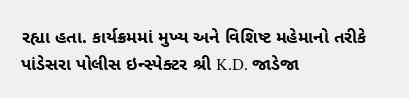રહ્યા હતા. કાર્યક્રમમાં મુખ્ય અને વિશિષ્ટ મહેમાનો તરીકે પાંડેસરા પોલીસ ઇન્સ્પેક્ટર શ્રી K.D. જાડેજા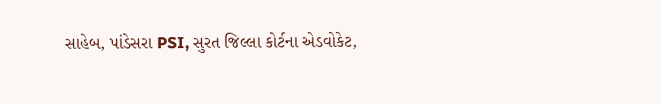સાહેબ, પાંડેસરા PSI, સુરત જિલ્લા કોર્ટના એડવોકેટ,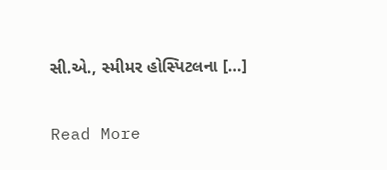સી.એ., સ્મીમર હોસ્પિટલના […]

Read More